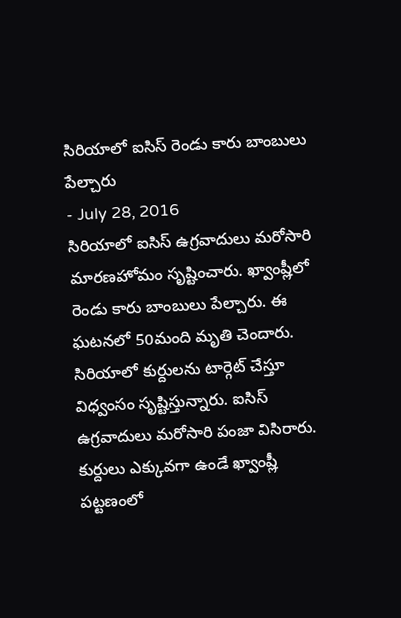సిరియాలో ఐసిస్ రెండు కారు బాంబులు పేల్చారు
- July 28, 2016
సిరియాలో ఐసిస్ ఉగ్రవాదులు మరోసారి మారణహోమం సృష్టించారు. ఖ్వాంష్లీలో రెండు కారు బాంబులు పేల్చారు. ఈ ఘటనలో 50మంది మృతి చెందారు. సిరియాలో కుర్దులను టార్గెట్ చేస్తూ విధ్వంసం సృష్టిస్తున్నారు. ఐసిస్ ఉగ్రవాదులు మరోసారి పంజా విసిరారు. కుర్దులు ఎక్కువగా ఉండే ఖ్వాంష్లీ పట్టణంలో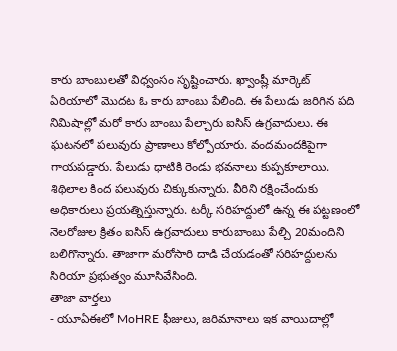కారు బాంబులతో విధ్వంసం సృష్టించారు. ఖ్వాంష్లీ మార్కెట్ ఏరియాలో మొదట ఓ కారు బాంబు పేలింది. ఈ పేలుడు జరిగిన పది నిమిషాల్లో మరో కారు బాంబు పేల్చారు ఐసిస్ ఉగ్రవాదులు. ఈ ఘటనలో పలువురు ప్రాణాలు కోల్పోయారు. వందమందకిపైగా గాయపడ్డారు. పేలుడు ధాటికి రెండు భవనాలు కుప్పకూలాయి. శిథిలాల కింద పలువురు చిక్కుకున్నారు. వీరిని రక్షించేందుకు అధికారులు ప్రయత్నిస్తున్నారు. టర్కీ సరిహద్దులో ఉన్న ఈ పట్టణంలో నెలరోజుల క్రితం ఐసిస్ ఉగ్రవాదులు కారుబాంబు పేల్చి 20మందిని బలిగొన్నారు. తాజాగా మరోసారి దాడి చేయడంతో సరిహద్దులను సిరియా ప్రభుత్వం మూసివేసింది.
తాజా వార్తలు
- యూఏఈలో MoHRE ఫీజులు, జరిమానాలు ఇక వాయిదాల్లో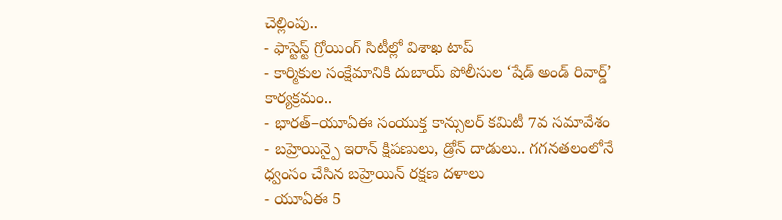చెల్లింపు..
- ఫాస్టెస్ట్ గ్రోయింగ్ సిటీల్లో విశాఖ టాప్
- కార్మికుల సంక్షేమానికి దుబాయ్ పోలీసుల ‘షేడ్ అండ్ రివార్డ్’ కార్యక్రమం..
- భారత్–యూఏఈ సంయుక్త కాన్సులర్ కమిటీ 7వ సమావేశం
- బహ్రెయిన్పై ఇరాన్ క్షిపణులు, డ్రోన్ దాడులు.. గగనతలంలోనే ధ్వంసం చేసిన బహ్రెయిన్ రక్షణ దళాలు
- యూఏఈ 5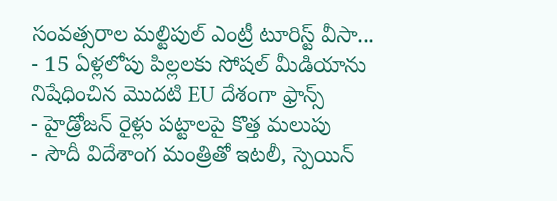సంవత్సరాల మల్టిపుల్ ఎంట్రీ టూరిస్ట్ వీసా...
- 15 ఏళ్లలోపు పిల్లలకు సోషల్ మీడియాను నిషేధించిన మొదటి EU దేశంగా ఫ్రాన్స్
- హైడ్రోజన్ రైళ్లు పట్టాలపై కొత్త మలుపు
- సౌదీ విదేశాంగ మంత్రితో ఇటలీ, స్పెయిన్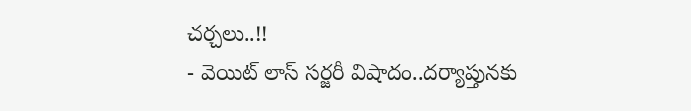చర్చలు..!!
- వెయిట్ లాస్ సర్జరీ విషాదం..దర్యాప్తునకు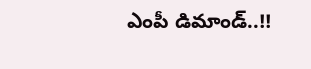ఎంపీ డిమాండ్..!!